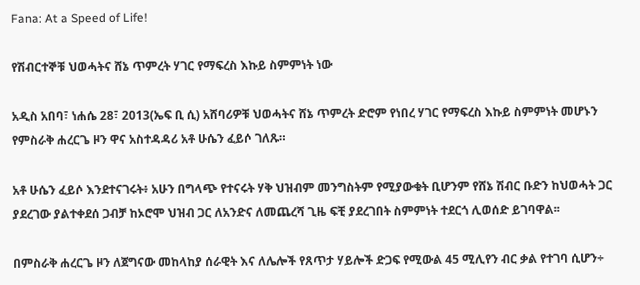Fana: At a Speed of Life!

የሽብርተኞቹ ህወሓትና ሸኔ ጥምረት ሃገር የማፍረስ እኩይ ስምምነት ነው

አዲስ አበባ፣ ነሐሴ 28፣ 2013(ኤፍ ቢ ሲ) አሸባሪዎቹ ህወሓትና ሸኔ ጥምረት ድሮም የነበረ ሃገር የማፍረስ እኩይ ስምምነት መሆኑን የምስራቅ ሐረርጌ ዞን ዋና አስተዳዳሪ አቶ ሁሴን ፈይሶ ገለጹ።

አቶ ሁሴን ፈይሶ እንደተናገሩት፥ አሁን በግላጭ የተናሩት ሃቅ ህዝብም መንግስትም የሚያውቁት ቢሆንም የሸኔ ሽብር ቡድን ከህወሓት ጋር ያደረገው ያልተቀደሰ ጋብቻ ከኦሮሞ ህዝብ ጋር ለአንድና ለመጨረሻ ጊዜ ፍቺ ያደረገበት ስምምነት ተደርጎ ሊወሰድ ይገባዋል፡፡

በምስራቅ ሐረርጌ ዞን ለጀግናው መከላከያ ሰራዊት እና ለሌሎች የጸጥታ ሃይሎች ድጋፍ የሚውል 45 ሚሊየን ብር ቃል የተገባ ሲሆን÷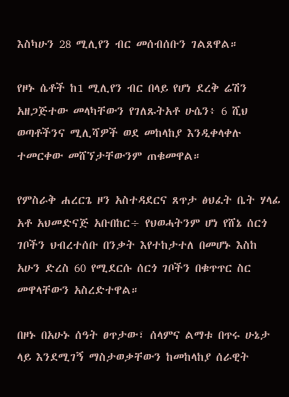እስካሁን 28 ሚሊየን ብር መሰብሰቡን ገልጸዋል።

የዞኑ ሴቶች ከ1 ሚሊየን ብር በላይ የሆነ ደረቅ ሬሽን አዘጋጅተው መላካቸውን የገለጹትአቶ ሁሴን፥ 6 ሺህ ወጣቶችንና ሚሊሻዎች ወደ መከላከያ እንዲቀላቀሉ ተመርቀው መሸኘታቸውንም ጠቁመዋል።

የምስራቅ ሐረርጌ ዞን አስተዳደርና ጸጥታ ፅህፈት ቤት ሃላፊ አቶ አህመድናጅ አቡበከር÷ የህወሓትንም ሆነ የሸኔ ሰርጎ ገቦችን ህብረተሰቡ በንቃት እየተከታተለ በመሆኑ እስከ አሁን ድረስ 60 የሚደርሱ ሰርጎ ገቦችን በቁጥጥር ስር መዋላቸውን አስረድተዋል።

በዞኑ በአሁኑ ሰዓት ፀጥታው፣ ሰላምና ልማቱ በጥሩ ሁኔታ ላይ እንደሚገኝ ማስታወቃቸውን ከመከላከያ ሰራዊት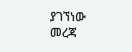ያገኘነው መረጃ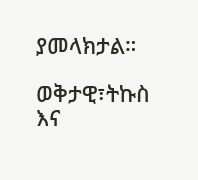ያመላክታል።

ወቅታዊ፣ትኩስ እና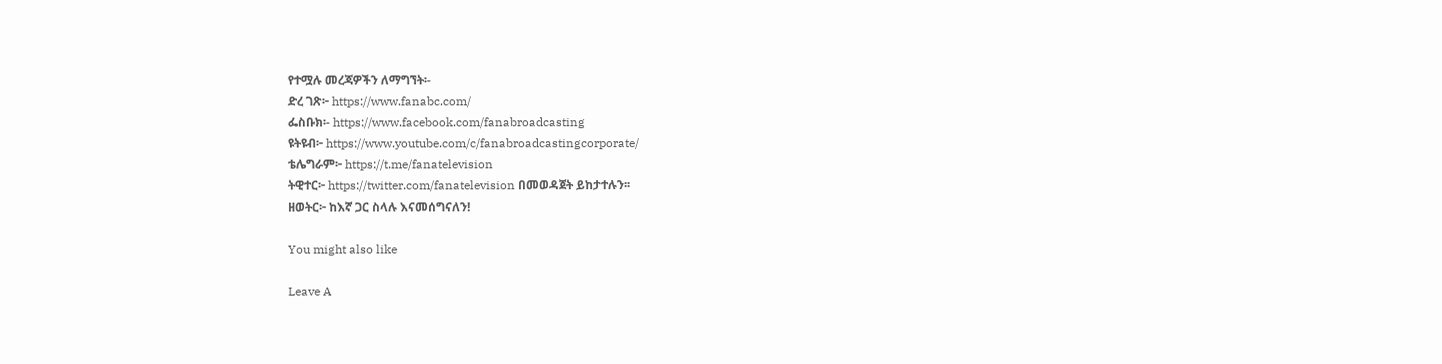የተሟሉ መረጃዎችን ለማግኘት፡-
ድረ ገጽ፦ https://www.fanabc.com/
ፌስቡክ፡- https://www.facebook.com/fanabroadcasting
ዩትዩብ፦ https://www.youtube.com/c/fanabroadcastingcorporate/
ቴሌግራም፦ https://t.me/fanatelevision
ትዊተር፦ https://twitter.com/fanatelevision በመወዳጀት ይከታተሉን፡፡
ዘወትር፦ ከእኛ ጋር ስላሉ እናመሰግናለን!

You might also like

Leave A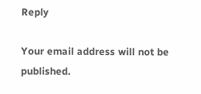Reply

Your email address will not be published.